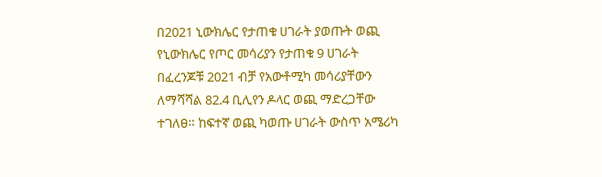በ2021 ኒውክሌር የታጠቁ ሀገራት ያወጡት ወጪ የኒውክሌር የጦር መሳሪያን የታጠቁ 9 ሀገራት በፈረንጆቹ 2021 ብቻ የአውቶሚካ መሳሪያቸውን ለማሻሻል 82.4 ቢሊየን ዶላር ወጪ ማድረጋቸው ተገለፀ። ከፍተኛ ወጪ ካወጡ ሀገራት ውስጥ አሜሪካ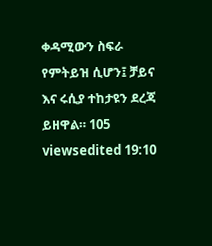ቀዳሚውን ስፍራ የምትይዝ ሲሆን፤ ቻይና እና ሩሲያ ተከታዩን ደረጃ ይዘዋል። 105 viewsedited 19:10